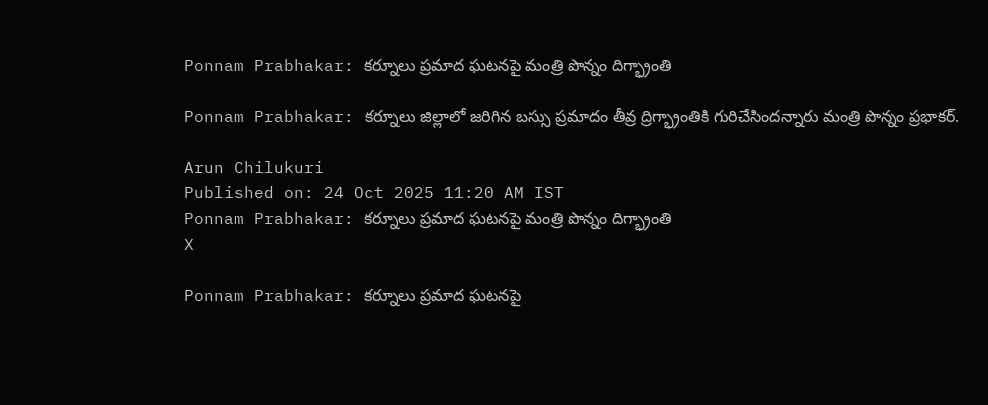Ponnam Prabhakar: కర్నూలు ప్రమాద ఘటనపై మంత్రి పొన్నం దిగ్భ్రాంతి

Ponnam Prabhakar: కర్నూలు జిల్లాలో జరిగిన బస్సు ప్రమాదం తీవ్ర ద్రిగ్భ్రాంతికి గురిచేసిందన్నారు మంత్రి పొన్నం ప్రభాకర్.

Arun Chilukuri
Published on: 24 Oct 2025 11:20 AM IST
Ponnam Prabhakar: కర్నూలు ప్రమాద ఘటనపై మంత్రి పొన్నం దిగ్భ్రాంతి
X

Ponnam Prabhakar: కర్నూలు ప్రమాద ఘటనపై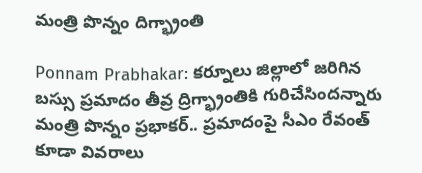మంత్రి పొన్నం దిగ్భ్రాంతి

Ponnam Prabhakar: కర్నూలు జిల్లాలో జరిగిన బస్సు ప్రమాదం తీవ్ర ద్రిగ్భ్రాంతికి గురిచేసిందన్నారు మంత్రి పొన్నం ప్రభాకర్.. ప్రమాదంపై సీఎం రేవంత్ కూడా వివరాలు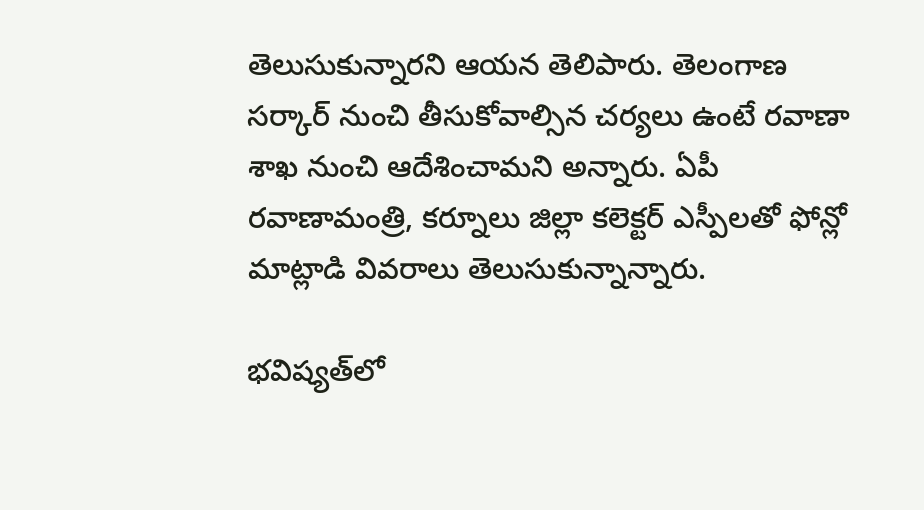తెలుసుకున్నారని ఆయన తెలిపారు. తెలంగాణ సర్కార్ నుంచి తీసుకోవాల్సిన చర్యలు ఉంటే రవాణా శాఖ నుంచి ఆదేశించామని అన్నారు. ఏపీ రవాణామంత్రి, కర్నూలు జిల్లా కలెక్టర్ ఎస్పీలతో ఫోన్లో మాట్లాడి వివరాలు తెలుసుకున్నాన్నారు.

భవిష్యత్‌లో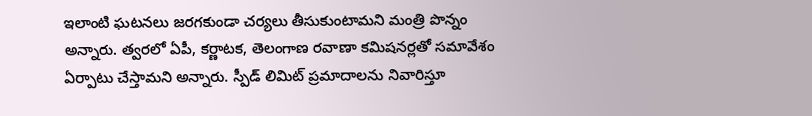ఇలాంటి ఘటనలు జరగకుండా చర్యలు తీసుకుంటామని మంత్రి పొన్నం అన్నారు. త్వరలో ఏపీ, కర్ణాటక, తెలంగాణ రవాణా కమిషనర్లతో సమావేశం ఏర్పాటు చేస్తామని అన్నారు. స్పీడ్ లిమిట్ ప్రమాదాలను నివారిస్తూ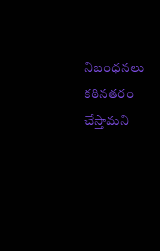నిబంధనలు కఠినతరం చేస్తామని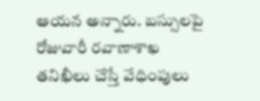ఆయన అన్నారు. బస్సులపై రోజువారీ రవాణాశాఖ తనిఖీలు చేస్తే వేధింపులు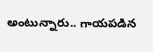అంటున్నారు.. గాయపడిన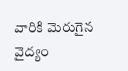వారికి మెరుగైన వైద్యం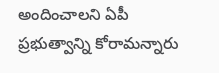అందించాలని ఏపీ ప్రభుత్వాన్ని కోరామన్నారు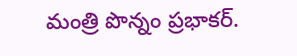మంత్రి పొన్నం ప్రభాకర్.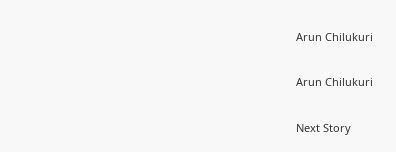Arun Chilukuri

Arun Chilukuri

Next Story